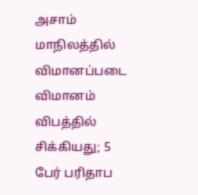அசாம் மாநிலத்தில் விமானப்படை விமானம் விபத்தில் சிக்கியது; 5 பேர் பரிதாப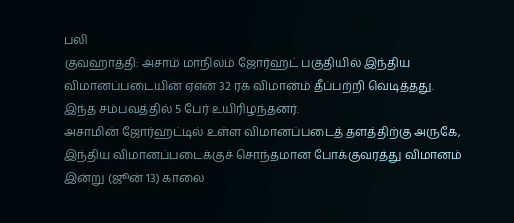பலி
குவஹாத்தி: அசாம் மாநிலம் ஜோர்ஹட் பகுதியில் இந்திய விமானப்படையின் ஏஎன் 32 ரக விமானம் தீப்பற்றி வெடித்தது. இந்த சம்பவத்தில் 5 பேர் உயிரிழந்தனர்.
அசாமின் ஜோர்ஹட்டில் உள்ள விமானப்படைத் தளத்திற்கு அருகே, இந்திய விமானப்படைக்குச் சொந்தமான போக்குவரத்து விமானம் இன்று (ஜூன் 13) காலை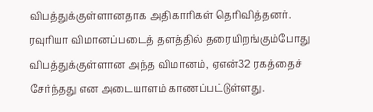விபத்துக்குள்ளானதாக அதிகாரிகள் தெரிவித்தனர்.
ரவுரியா விமானப்படைத் தளத்தில் தரையிறங்கும்போது விபத்துக்குள்ளான அந்த விமானம், ஏஎன்32 ரகத்தைச் சேர்ந்தது என அடையாளம் காணப்பட்டுள்ளது.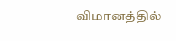விமானத்தில்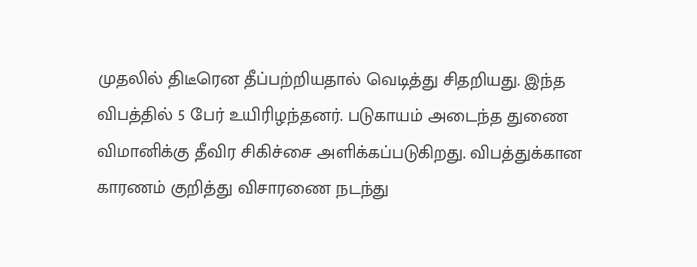முதலில் திடீரென தீப்பற்றியதால் வெடித்து சிதறியது. இந்த விபத்தில் 5 பேர் உயிரிழந்தனர். படுகாயம் அடைந்த துணை விமானிக்கு தீவிர சிகிச்சை அளிக்கப்படுகிறது. விபத்துக்கான காரணம் குறித்து விசாரணை நடந்து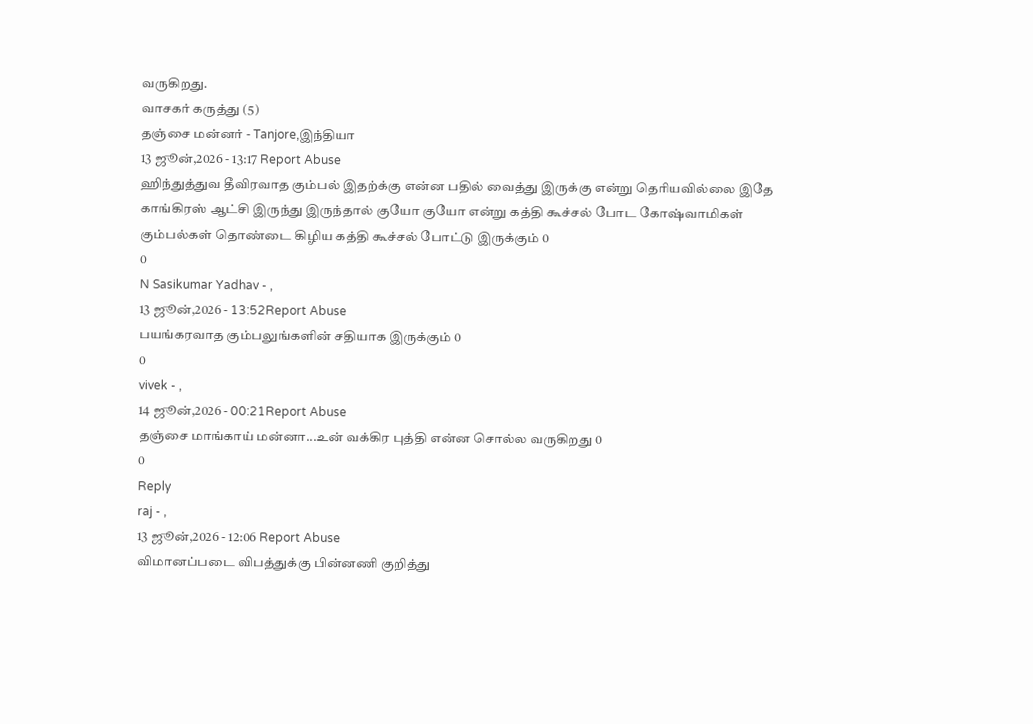வருகிறது.
வாசகர் கருத்து (5)
தஞ்சை மன்னர் - Tanjore,இந்தியா
13 ஜூன்,2026 - 13:17 Report Abuse
ஹிந்துத்துவ தீவிரவாத கும்பல் இதற்க்கு என்ன பதில் வைத்து இருக்கு என்று தெரியவில்லை இதே காங்கிரஸ் ஆட்சி இருந்து இருந்தால் குயோ குயோ என்று கத்தி கூச்சல் போட கோஷ்வாமிகள் கும்பல்கள் தொண்டை கிழிய கத்தி கூச்சல் போட்டு இருக்கும் 0
0
N Sasikumar Yadhav - ,
13 ஜூன்,2026 - 13:52Report Abuse
பயங்கரவாத கும்பலுங்களின் சதியாக இருக்கும் 0
0
vivek - ,
14 ஜூன்,2026 - 00:21Report Abuse
தஞ்சை மாங்காய் மன்னா...உன் வக்கிர புத்தி என்ன சொல்ல வருகிறது 0
0
Reply
raj - ,
13 ஜூன்,2026 - 12:06 Report Abuse
விமானப்படை விபத்துக்கு பின்னணி குறித்து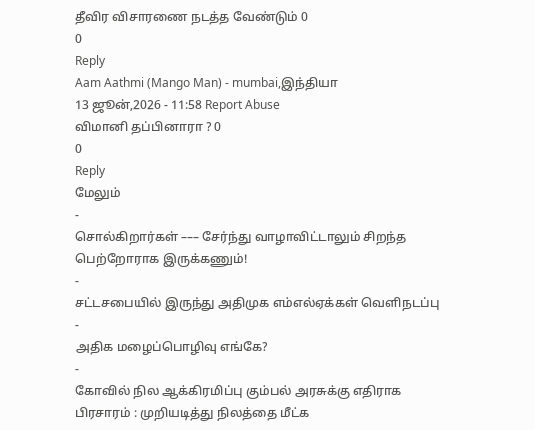தீவிர விசாரணை நடத்த வேண்டும் 0
0
Reply
Aam Aathmi (Mango Man) - mumbai,இந்தியா
13 ஜூன்,2026 - 11:58 Report Abuse
விமானி தப்பினாரா ? 0
0
Reply
மேலும்
-
சொல்கிறார்கள் ––– சேர்ந்து வாழாவிட்டாலும் சிறந்த பெற்றோராக இருக்கணும்!
-
சட்டசபையில் இருந்து அதிமுக எம்எல்ஏக்கள் வெளிநடப்பு
-
அதிக மழைப்பொழிவு எங்கே?
-
கோவில் நில ஆக்கிரமிப்பு கும்பல் அரசுக்கு எதிராக பிரசாரம் : முறியடித்து நிலத்தை மீட்க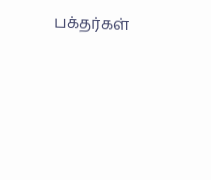பக்தர்கள்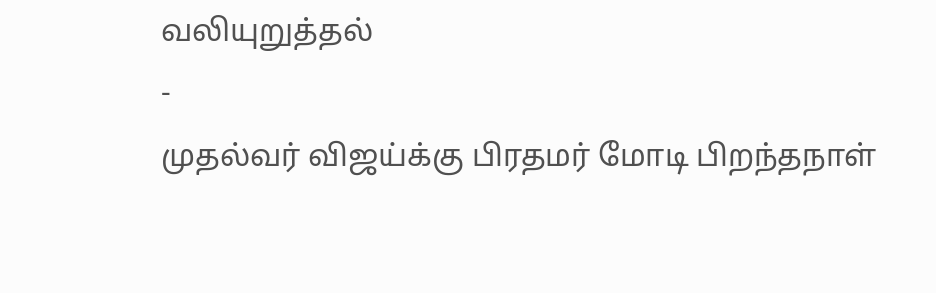வலியுறுத்தல்
-
முதல்வர் விஜய்க்கு பிரதமர் மோடி பிறந்தநாள்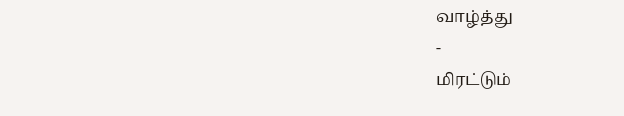வாழ்த்து
-
மிரட்டும்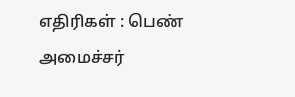எதிரிகள் : பெண் அமைச்சர்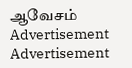ஆவேசம்
Advertisement
Advertisement